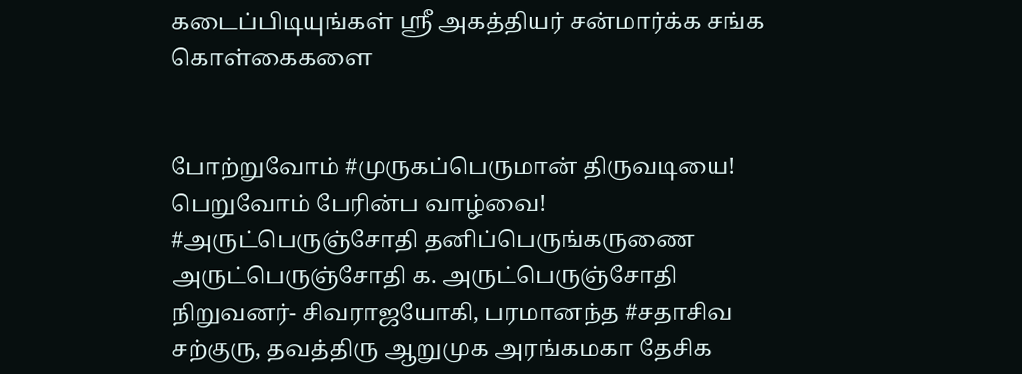கடைப்பிடியுங்கள் ஸ்ரீ அகத்தியர் சன்மார்க்க சங்க கொள்கைகளை


போற்றுவோம் #முருகப்பெருமான் திருவடியை! பெறுவோம் பேரின்ப வாழ்வை!
#அருட்பெருஞ்சோதி தனிப்பெருங்கருணை
அருட்பெருஞ்சோதி க. அருட்பெருஞ்சோதி
நிறுவனர்- சிவராஜயோகி, பரமானந்த #சதாசிவ சற்குரு, தவத்திரு ஆறுமுக அரங்கமகா தேசிக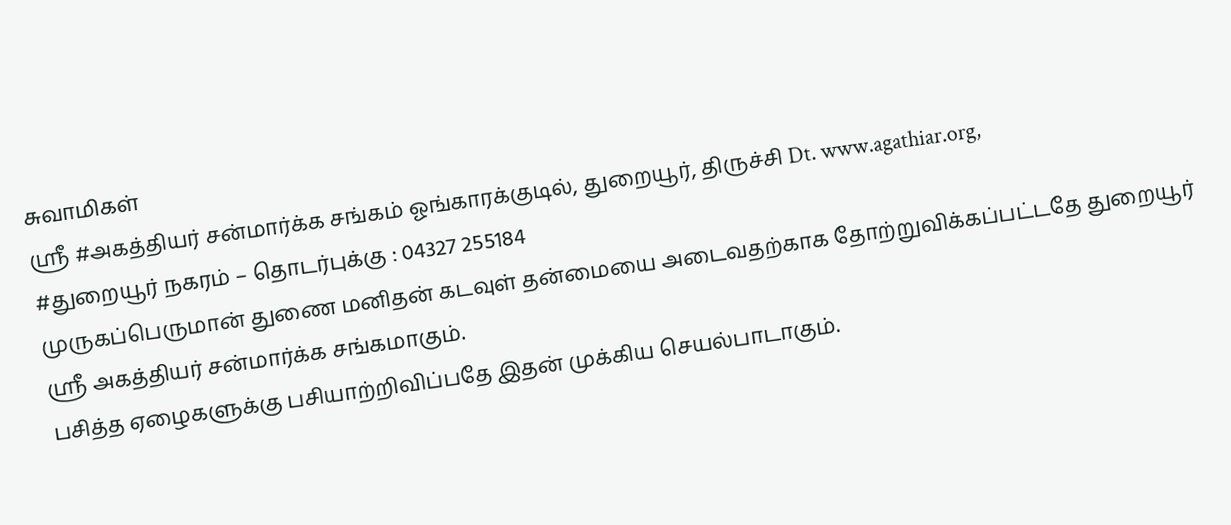சுவாமிகள்
ஸ்ரீ #அகத்தியர் சன்மார்க்க சங்கம் ஓங்காரக்குடில், துறையூர், திருச்சி Dt. www.agathiar.org,
#துறையூர் நகரம் – தொடர்புக்கு : 04327 255184
முருகப்பெருமான் துணை மனிதன் கடவுள் தன்மையை அடைவதற்காக தோற்றுவிக்கப்பட்டதே துறையூர் ஸ்ரீ அகத்தியர் சன்மார்க்க சங்கமாகும்.
பசித்த ஏழைகளுக்கு பசியாற்றிவிப்பதே இதன் முக்கிய செயல்பாடாகும்.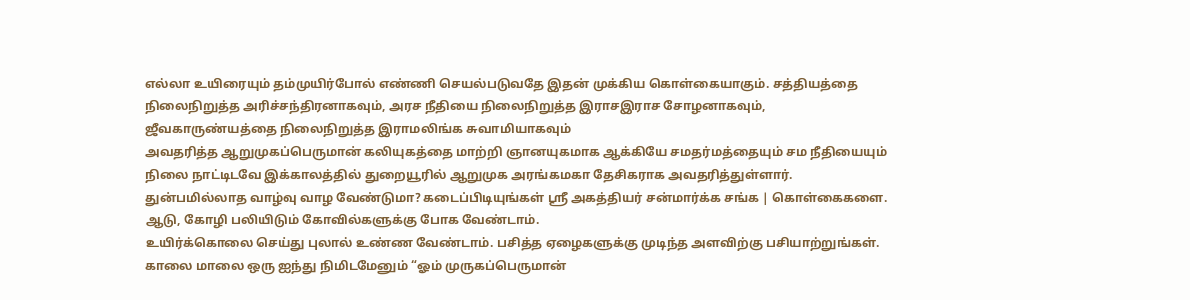எல்லா உயிரையும் தம்முயிர்போல் எண்ணி செயல்படுவதே இதன் முக்கிய கொள்கையாகும். சத்தியத்தை நிலைநிறுத்த அரிச்சந்திரனாகவும், அரச நீதியை நிலைநிறுத்த இராசஇராச சோழனாகவும், ஜீவகாருண்யத்தை நிலைநிறுத்த இராமலிங்க சுவாமியாகவும்
அவதரித்த ஆறுமுகப்பெருமான் கலியுகத்தை மாற்றி ஞானயுகமாக ஆக்கியே சமதர்மத்தையும் சம நீதியையும் நிலை நாட்டிடவே இக்காலத்தில் துறையூரில் ஆறுமுக அரங்கமகா தேசிகராக அவதரித்துள்ளார்.
துன்பமில்லாத வாழ்வு வாழ வேண்டுமா? கடைப்பிடியுங்கள் ஸ்ரீ அகத்தியர் சன்மார்க்க சங்க | கொள்கைகளை.
ஆடு, கோழி பலியிடும் கோவில்களுக்கு போக வேண்டாம்.
உயிர்க்கொலை செய்து புலால் உண்ண வேண்டாம். பசித்த ஏழைகளுக்கு முடிந்த அளவிற்கு பசியாற்றுங்கள்.
காலை மாலை ஒரு ஐந்து நிமிடமேனும் “ஓம் முருகப்பெருமான்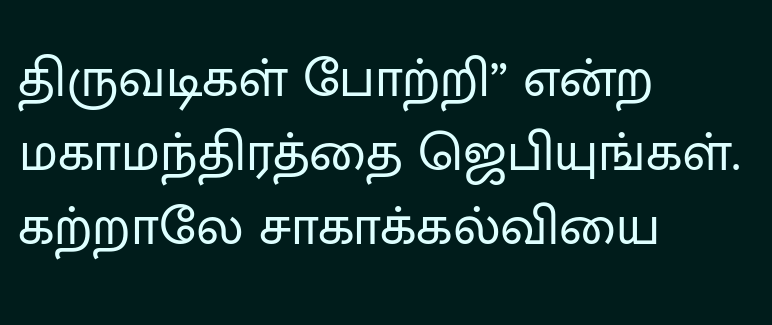திருவடிகள் போற்றி” என்ற மகாமந்திரத்தை ஜெபியுங்கள்.
கற்றாலே சாகாக்கல்வியை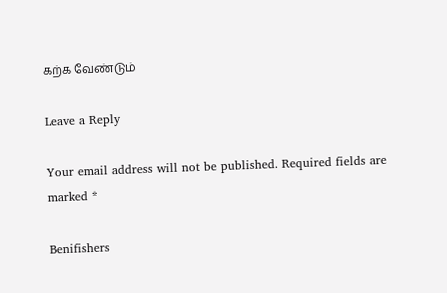கற்க வேண்டும்

Leave a Reply

Your email address will not be published. Required fields are marked *

Benifishers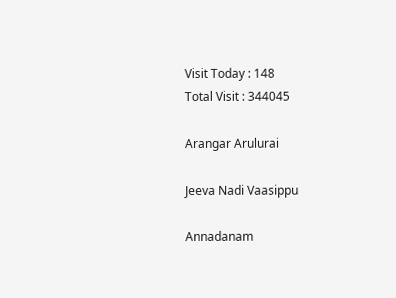Visit Today : 148
Total Visit : 344045

Arangar Arulurai

Jeeva Nadi Vaasippu

Annadanam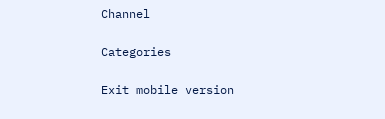Channel

Categories

Exit mobile version